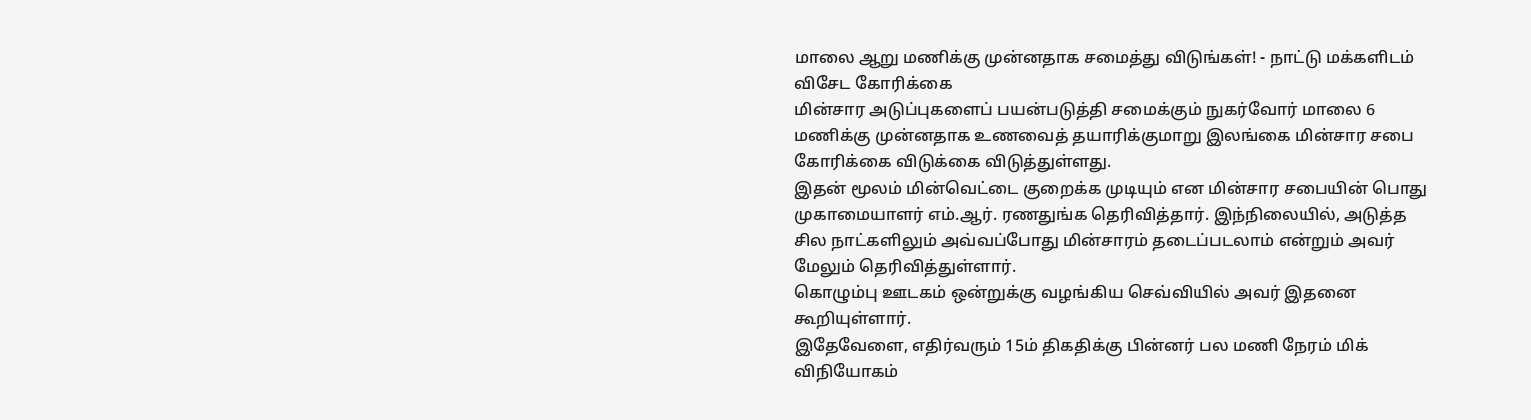மாலை ஆறு மணிக்கு முன்னதாக சமைத்து விடுங்கள்! - நாட்டு மக்களிடம் விசேட கோரிக்கை
மின்சார அடுப்புகளைப் பயன்படுத்தி சமைக்கும் நுகர்வோர் மாலை 6 மணிக்கு முன்னதாக உணவைத் தயாரிக்குமாறு இலங்கை மின்சார சபை கோரிக்கை விடுக்கை விடுத்துள்ளது.
இதன் மூலம் மின்வெட்டை குறைக்க முடியும் என மின்சார சபையின் பொது முகாமையாளர் எம்.ஆர். ரணதுங்க தெரிவித்தார். இந்நிலையில், அடுத்த சில நாட்களிலும் அவ்வப்போது மின்சாரம் தடைப்படலாம் என்றும் அவர் மேலும் தெரிவித்துள்ளார்.
கொழும்பு ஊடகம் ஒன்றுக்கு வழங்கிய செவ்வியில் அவர் இதனை கூறியுள்ளார்.
இதேவேளை, எதிர்வரும் 15ம் திகதிக்கு பின்னர் பல மணி நேரம் மிக் விநியோகம்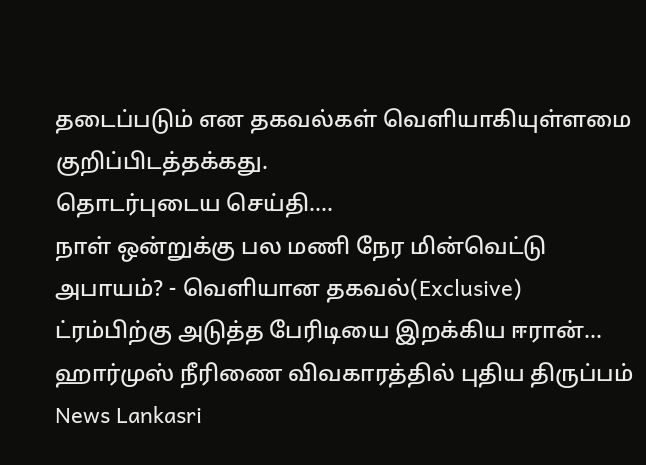தடைப்படும் என தகவல்கள் வெளியாகியுள்ளமை குறிப்பிடத்தக்கது.
தொடர்புடைய செய்தி....
நாள் ஒன்றுக்கு பல மணி நேர மின்வெட்டு அபாயம்? - வெளியான தகவல்(Exclusive)
ட்ரம்பிற்கு அடுத்த பேரிடியை இறக்கிய ஈரான்... ஹார்முஸ் நீரிணை விவகாரத்தில் புதிய திருப்பம் News Lankasri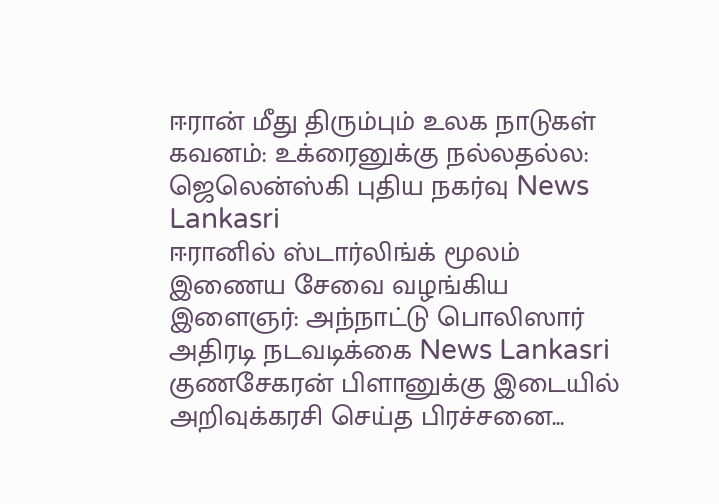ஈரான் மீது திரும்பும் உலக நாடுகள் கவனம்: உக்ரைனுக்கு நல்லதல்ல: ஜெலென்ஸ்கி புதிய நகர்வு News Lankasri
ஈரானில் ஸ்டார்லிங்க் மூலம் இணைய சேவை வழங்கிய இளைஞர்: அந்நாட்டு பொலிஸார் அதிரடி நடவடிக்கை News Lankasri
குணசேகரன் பிளானுக்கு இடையில் அறிவுக்கரசி செய்த பிரச்சனை...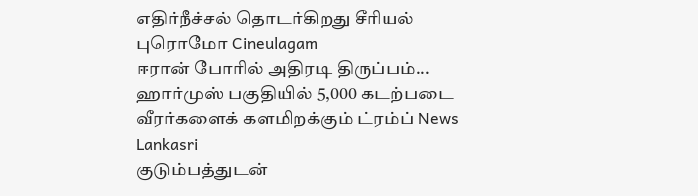எதிர்நீச்சல் தொடர்கிறது சீரியல் புரொமோ Cineulagam
ஈரான் போரில் அதிரடி திருப்பம்... ஹார்முஸ் பகுதியில் 5,000 கடற்படை வீரர்களைக் களமிறக்கும் ட்ரம்ப் News Lankasri
குடும்பத்துடன்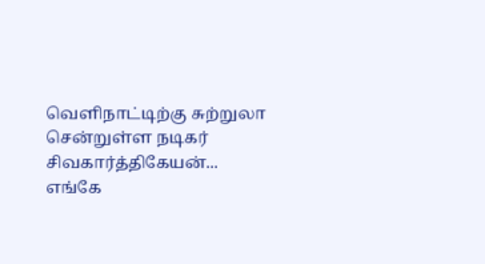வெளிநாட்டிற்கு சுற்றுலா சென்றுள்ள நடிகர் சிவகார்த்திகேயன்... எங்கே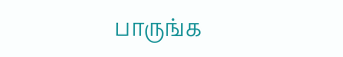பாருங்க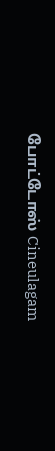போட்டோஸ் Cineulagam